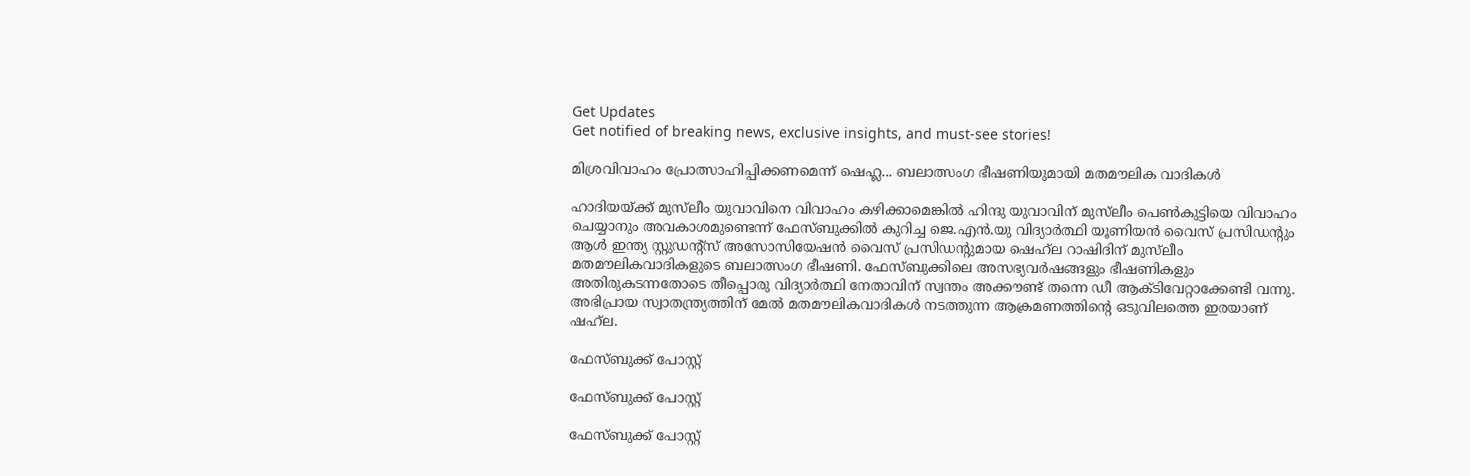Get Updates
Get notified of breaking news, exclusive insights, and must-see stories!

മിശ്രവിവാഹം പ്രോത്സാഹിപ്പിക്കണമെന്ന് ഷെഹ്ല... ബലാത്സംഗ ഭീഷണിയുമായി മതമൗലിക വാദികള്‍

ഹാദിയയ്ക്ക് മുസ്‌ലീം യുവാവിനെ വിവാഹം കഴിക്കാമെങ്കിൽ ഹിന്ദു യുവാവിന് മുസ്‌ലീം പെൺകുട്ടിയെ വിവാഹം ചെയ്യാനും അവകാശമുണ്ടെന്ന് ഫേസ്ബുക്കിൽ കുറിച്ച ജെ.എൻ.യു വിദ്യാർത്ഥി യൂണിയൻ വൈസ് പ്രസിഡന്റും ആൾ ഇന്ത്യ സ്റ്റുഡന്റ്സ് അസോസിയേഷൻ വൈസ് പ്രസിഡന്റുമായ ഷെഹ്‌ല റാഷിദിന് മുസ്‌ലീം മതമൗലികവാദികളുടെ ബലാത്സംഗ ഭീഷണി. ഫേസ്ബുക്കിലെ അസഭ്യവർഷങ്ങളും ഭീഷണികളും അതിരുകടന്നതോടെ തീപ്പൊരു വിദ്യാർത്ഥി നേതാവിന് സ്വന്തം അക്കൗണ്ട് തന്നെ ഡീ ആക്ടിവേറ്റാക്കേണ്ടി വന്നു. അഭിപ്രായ സ്വാതന്ത്ര്യത്തിന് മേൽ മതമൗലികവാദികൾ നടത്തുന്ന ആക്രമണത്തിന്റെ ഒടുവിലത്തെ ഇരയാണ് ഷഹ്‌ല.

ഫേസ്ബുക്ക് പോസ്റ്റ്

ഫേസ്ബുക്ക് പോസ്റ്റ്

ഫേസ്ബുക്ക് പോസ്റ്റ്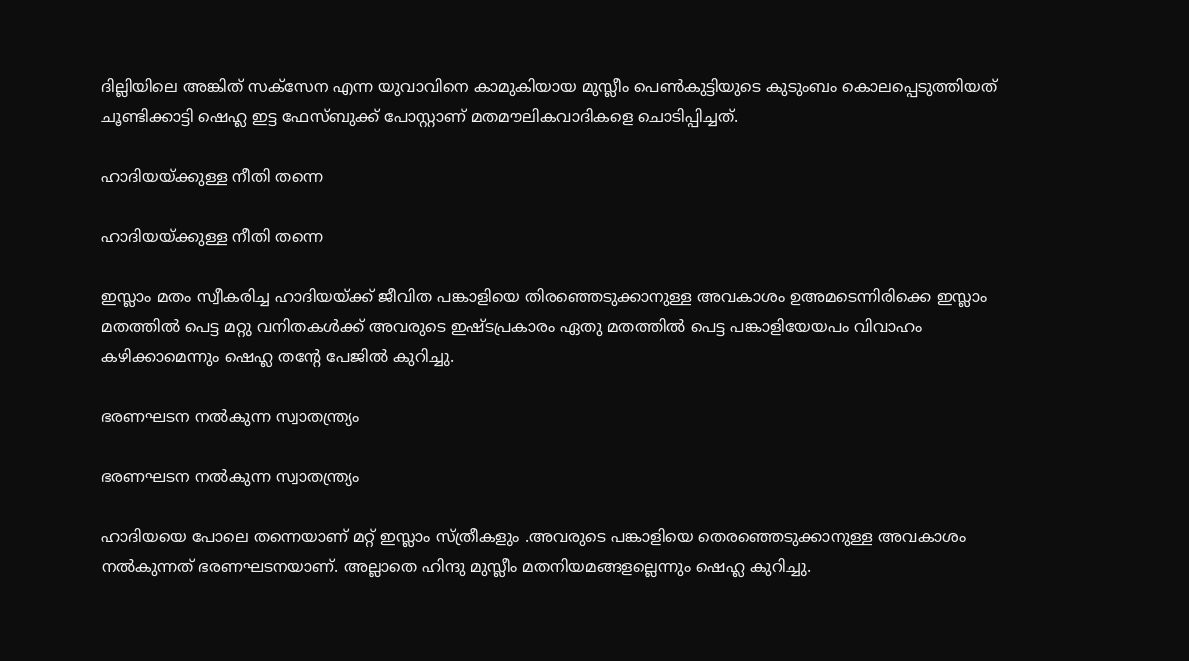ദില്ലിയിലെ അങ്കിത് സക്സേന എന്ന യുവാവിനെ കാമുകിയായ മുസ്ലീം പെണ്‍കുട്ടിയുടെ കുടുംബം കൊലപ്പെടുത്തിയത് ചൂണ്ടിക്കാട്ടി ഷെഹ്ല ഇട്ട ഫേസ്ബുക്ക് പോസ്റ്റാണ് മതമൗലികവാദികളെ ചൊടിപ്പിച്ചത്.

ഹാദിയയ്ക്കുള്ള നീതി തന്നെ

ഹാദിയയ്ക്കുള്ള നീതി തന്നെ

ഇസ്ലാം മതം സ്വീകരിച്ച ഹാദിയയ്ക്ക് ജീവിത പങ്കാളിയെ തിരഞ്ഞെടുക്കാനുള്ള അവകാശം ഉഅമടെന്നിരിക്കെ ഇസ്ലാം മതത്തില്‍ പെട്ട മറ്റു വനിതകള്‍ക്ക് അവരുടെ ഇഷ്ടപ്രകാരം ഏതു മതത്തില്‍ പെട്ട പങ്കാളിയേയപം വിവാഹം കഴിക്കാമെന്നും ഷെഹ്ല തന്‍റേ പേജില്‍ കുറിച്ചു.

ഭരണഘടന നല്‍കുന്ന സ്വാതന്ത്ര്യം

ഭരണഘടന നല്‍കുന്ന സ്വാതന്ത്ര്യം

ഹാദിയയെ പോലെ തന്നെയാണ് മറ്റ് ഇസ്ലാം സ്ത്രീകളും .അവരുടെ പങ്കാളിയെ തെരഞ്ഞെടുക്കാനുള്ള അവകാശം നല്‍കുന്നത് ഭരണഘടനയാണ്. അല്ലാതെ ഹിന്ദു മുസ്ലീം മതനിയമങ്ങളല്ലെന്നും ഷെഹ്ല കുറിച്ചു.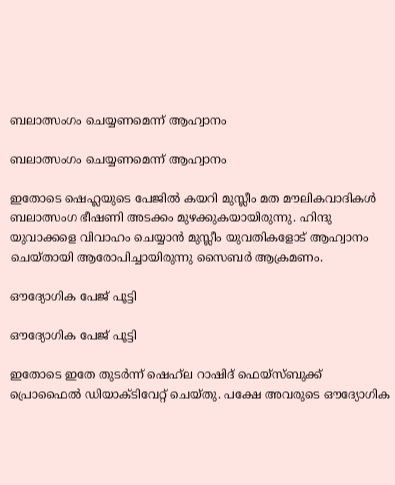ബലാത്സംഗം ചെയ്യണമെന്ന് ആഹ്വാനം

ബലാത്സംഗം ചെയ്യണമെന്ന് ആഹ്വാനം

ഇതോടെ ഷെഹ്ലയുടെ പേജില്‍ കയറി മുസ്ലീം മത മൗലികവാദികള്‍ ബലാത്സംഗ ഭീഷണി അടക്കം മുഴക്കുകയായിരുന്നു. ഹിന്ദു യുവാക്കളെ വിവാഹം ചെയ്യാന്‍ മുസ്ലീം യുവതികളോട് ആഹ്വാനം ചെയ്തായി ആരോപിച്ചായിരുന്നു സൈബര്‍ ആക്രമണം.

ഔദ്യോഗിക പേജ് പൂട്ടി

ഔദ്യോഗിക പേജ് പൂട്ടി

ഇതോടെ ഇതേ തുടര്‍ന്ന് ഷെഹ്‌ല റാഷിദ് ഫെയ്‌സ്ബുക്ക് പ്രൊഫൈല്‍ ഡിയാക്ടിവേറ്റ് ചെയ്തു. പക്ഷേ അവരുടെ ഔദ്യോഗിക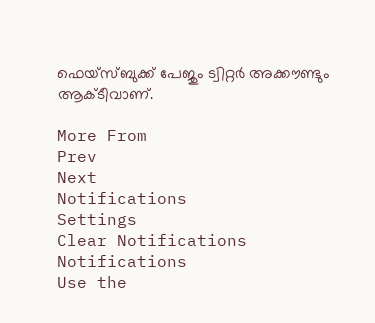ഫെയ്‌സ്ബുക്ക് പേജും ട്വിറ്റര്‍ അക്കൗണ്ടും ആക്ടീവാണ്.

More From
Prev
Next
Notifications
Settings
Clear Notifications
Notifications
Use the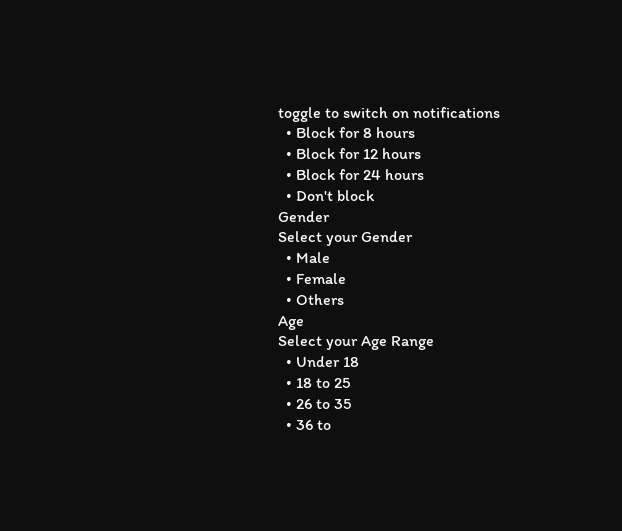toggle to switch on notifications
  • Block for 8 hours
  • Block for 12 hours
  • Block for 24 hours
  • Don't block
Gender
Select your Gender
  • Male
  • Female
  • Others
Age
Select your Age Range
  • Under 18
  • 18 to 25
  • 26 to 35
  • 36 to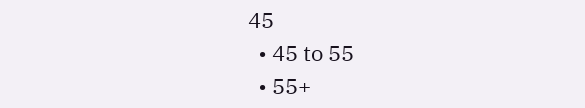45
  • 45 to 55
  • 55+